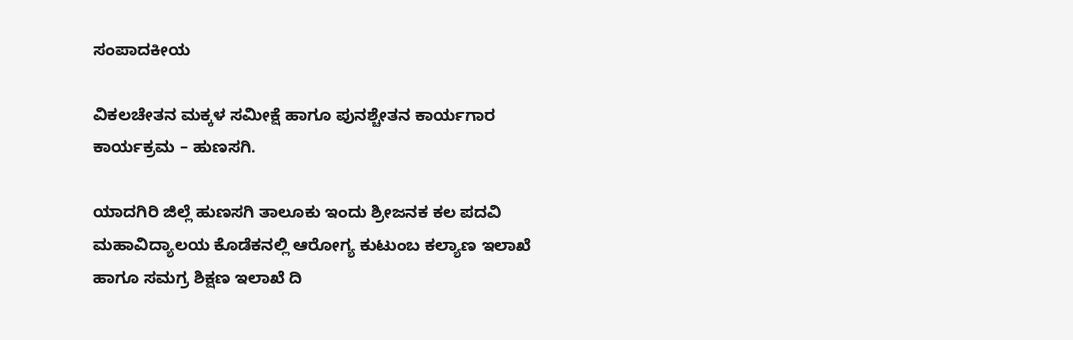ಸಂಪಾದಕೀಯ

ವಿಕಲಚೇತನ ಮಕ್ಕಳ ಸಮೀಕ್ಷೆ ಹಾಗೂ ಪುನಶ್ಚೇತನ ಕಾರ್ಯಗಾರ ಕಾರ್ಯಕ್ರಮ – ಹುಣಸಗಿ.

ಯಾದಗಿರಿ ಜಿಲ್ಲೆ ಹುಣಸಗಿ ತಾಲೂಕು ಇಂದು ಶ್ರೀಜನಕ ಕಲ ಪದವಿ ಮಹಾವಿದ್ಯಾಲಯ ಕೊಡೆಕನಲ್ಲಿ ಆರೋಗ್ಯ ಕುಟುಂಬ ಕಲ್ಯಾಣ ಇಲಾಖೆ ಹಾಗೂ ಸಮಗ್ರ ಶಿಕ್ಷಣ ಇಲಾಖೆ ದಿ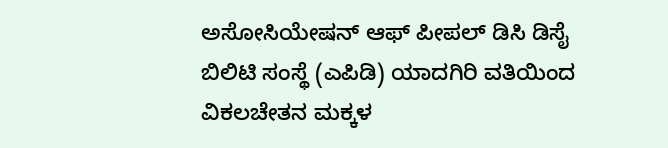ಅಸೋಸಿಯೇಷನ್ ಆಫ್ ಪೀಪಲ್ ಡಿಸಿ ಡಿಸೈ ಬಿಲಿಟಿ ಸಂಸ್ಥೆ (ಎಪಿಡಿ) ಯಾದಗಿರಿ ವತಿಯಿಂದ ವಿಕಲಚೇತನ ಮಕ್ಕಳ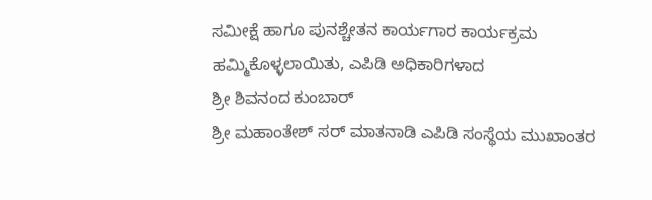ಸಮೀಕ್ಷೆ ಹಾಗೂ ಪುನಶ್ಚೇತನ ಕಾರ್ಯಗಾರ ಕಾರ್ಯಕ್ರಮ ಹಮ್ಮಿಕೊಳ್ಳಲಾಯಿತು, ಎಪಿಡಿ ಅಧಿಕಾರಿಗಳಾದ
ಶ್ರೀ ಶಿವನಂದ ಕುಂಬಾರ್
ಶ್ರೀ ಮಹಾಂತೇಶ್ ಸರ್ ಮಾತನಾಡಿ ಎಪಿಡಿ ಸಂಸ್ಥೆಯ ಮುಖಾಂತರ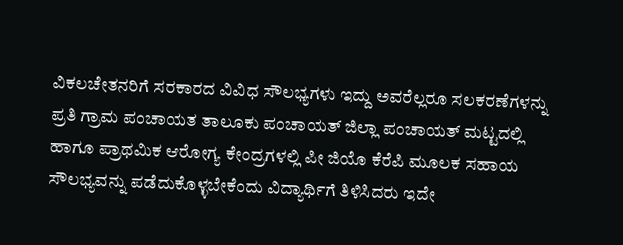ವಿಕಲಚೇತನರಿಗೆ ಸರಕಾರದ ವಿವಿಧ ಸೌಲಭ್ಯಗಳು ಇದ್ದು ಅವರೆಲ್ಲರೂ ಸಲಕರಣೆಗಳನ್ನು ಪ್ರತಿ ಗ್ರಾಮ ಪಂಚಾಯತ ತಾಲೂಕು ಪಂಚಾಯತ್ ಜಿಲ್ಲಾ ಪಂಚಾಯತ್ ಮಟ್ಟದಲ್ಲಿ ಹಾಗೂ ಪ್ರಾಥಮಿಕ ಆರೋಗ್ಯ ಕೇಂದ್ರಗಳಲ್ಲಿ ಪೀ ಜಿಯೊ ಕೆರೆಪಿ ಮೂಲಕ ಸಹಾಯ ಸೌಲಭ್ಯವನ್ನು ಪಡೆದುಕೊಳ್ಳಬೇಕೆಂದು ವಿದ್ಯಾರ್ಥಿಗೆ ತಿಳಿಸಿದರು ಇದೇ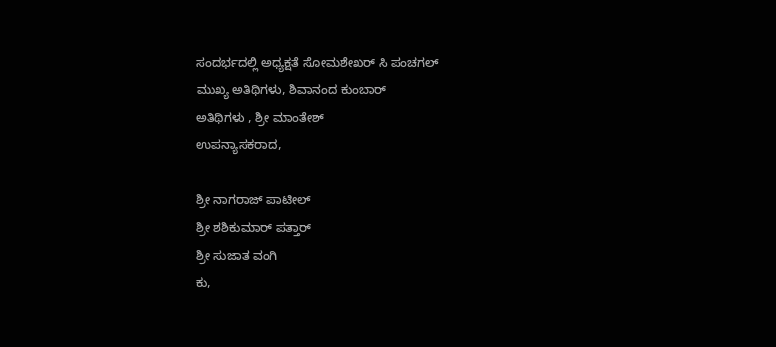ಸಂದರ್ಭದಲ್ಲಿ ಅಧ್ಯಕ್ಷತೆ ಸೋಮಶೇಖರ್ ಸಿ ಪಂಚಗಲ್
ಮುಖ್ಯ ಅತಿಥಿಗಳು, ಶಿವಾನಂದ ಕುಂಬಾರ್
ಅತಿಥಿಗಳು , ಶ್ರೀ ಮಾಂತೇಶ್
ಉಪನ್ಯಾಸಕರಾದ,

ಶ್ರೀ ನಾಗರಾಜ್ ಪಾಟೀಲ್
ಶ್ರೀ ಶಶಿಕುಮಾರ್ ಪತ್ತಾರ್
ಶ್ರೀ ಸುಜಾತ ವಂಗಿ
ಕು,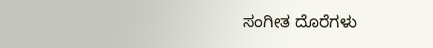ಸಂಗೀತ ದೊರೆಗಳು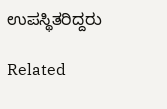ಉಪಸ್ಥಿತರಿದ್ದರು

Related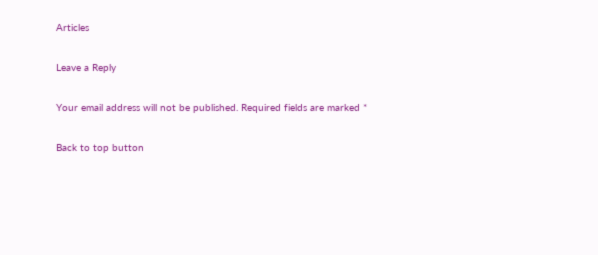Articles

Leave a Reply

Your email address will not be published. Required fields are marked *

Back to top button